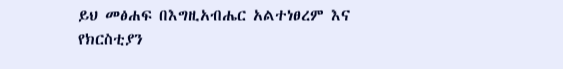ይህ መፅሐፍ በእግዚአብሔር አልተነፀረም እና የክርስቲያን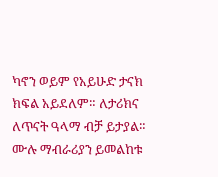ካኖን ወይም የአይሁድ ታናክ ክፍል አይደለም። ለታሪክና ለጥናት ዓላማ ብቻ ይታያል። ሙሉ ማብራሪያን ይመልከቱ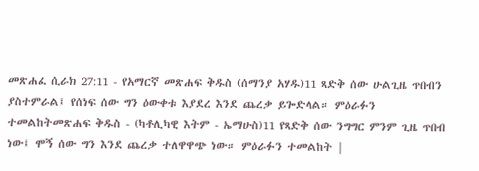መጽሐፈ ሲራክ 27:11 - የአማርኛ መጽሐፍ ቅዱስ (ሰማንያ አሃዱ)11 ጻድቅ ሰው ሁልጊዜ ጥበብን ያስተምራል፤ የሰነፍ ሰው ግን ዕውቀቱ እያደረ እንደ ጨረቃ ይጐድላል። ምዕራፉን ተመልከትመጽሐፍ ቅዱስ - (ካቶሊካዊ እትም - ኤማሁስ)11 የጻድቅ ሰው ንግግር ምንም ጊዜ ጥበብ ነው፤ ሞኝ ሰው ግን እንደ ጨረቃ ተለዋዋጭ ነው። ምዕራፉን ተመልከት |